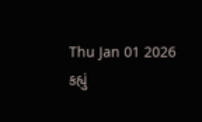Thu Jan 01 2026
કહ્યું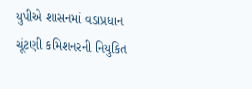યુપીએ શાસનમાં વડાપ્રધાન ચૂંટણી કમિશનરની નિયુકિત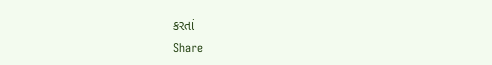કરતાં
Share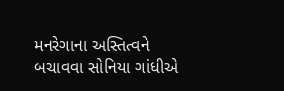મનરેગાના અસ્તિત્વને બચાવવા સોનિયા ગાંધીએ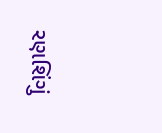રણશિંગું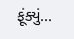ફૂંક્યું...